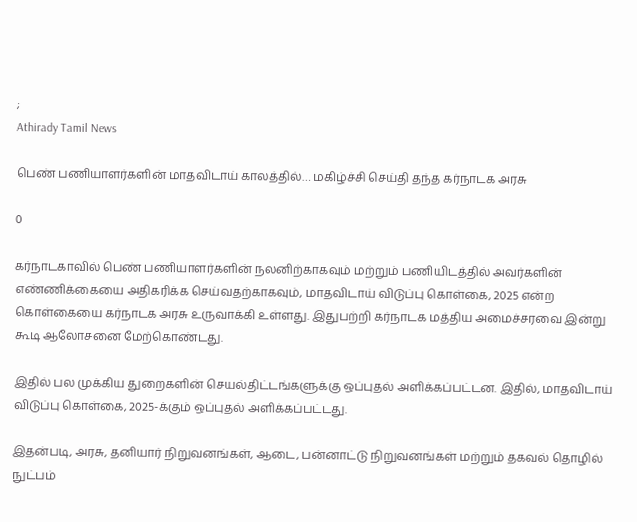;
Athirady Tamil News

பெண் பணியாளர்களின் மாதவிடாய் காலத்தில்… மகிழ்ச்சி செய்தி தந்த கர்நாடக அரசு

0

கர்நாடகாவில் பெண் பணியாளர்களின் நலனிற்காகவும் மற்றும் பணியிடத்தில் அவர்களின் எண்ணிக்கையை அதிகரிக்க செய்வதற்காகவும், மாதவிடாய் விடுப்பு கொள்கை, 2025 என்ற கொள்கையை கர்நாடக அரசு உருவாக்கி உள்ளது. இதுபற்றி கர்நாடக மத்திய அமைச்சரவை இன்று கூடி ஆலோசனை மேற்கொண்டது.

இதில் பல முக்கிய துறைகளின் செயல்திட்டங்களுக்கு ஒப்புதல் அளிக்கப்பட்டன. இதில், மாதவிடாய் விடுப்பு கொள்கை, 2025-க்கும் ஒப்புதல் அளிக்கப்பட்டது.

இதன்படி, அரசு, தனியார் நிறுவனங்கள், ஆடை, பன்னாட்டு நிறுவனங்கள் மற்றும் தகவல் தொழில் நுட்பம்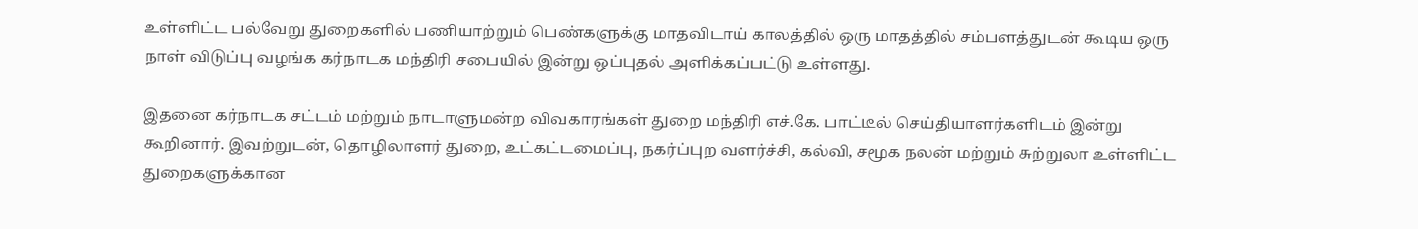உள்ளிட்ட பல்வேறு துறைகளில் பணியாற்றும் பெண்களுக்கு மாதவிடாய் காலத்தில் ஒரு மாதத்தில் சம்பளத்துடன் கூடிய ஒரு நாள் விடுப்பு வழங்க கர்நாடக மந்திரி சபையில் இன்று ஒப்புதல் அளிக்கப்பட்டு உள்ளது.

இதனை கர்நாடக சட்டம் மற்றும் நாடாளுமன்ற விவகாரங்கள் துறை மந்திரி எச்.கே. பாட்டீல் செய்தியாளர்களிடம் இன்று கூறினார். இவற்றுடன், தொழிலாளர் துறை, உட்கட்டமைப்பு, நகர்ப்புற வளர்ச்சி, கல்வி, சமூக நலன் மற்றும் சுற்றுலா உள்ளிட்ட துறைகளுக்கான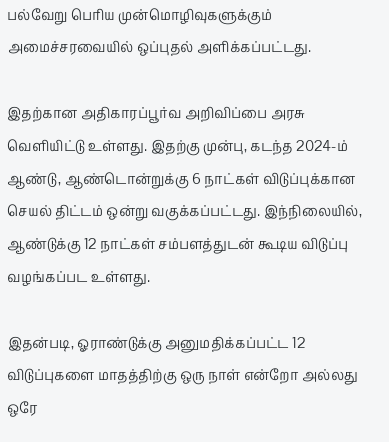பல்வேறு பெரிய முன்மொழிவுகளுக்கும் அமைச்சரவையில் ஒப்புதல் அளிக்கப்பட்டது.

இதற்கான அதிகாரப்பூர்வ அறிவிப்பை அரசு வெளியிட்டு உள்ளது. இதற்கு முன்பு, கடந்த 2024-ம் ஆண்டு, ஆண்டொன்றுக்கு 6 நாட்கள் விடுப்புக்கான செயல் திட்டம் ஒன்று வகுக்கப்பட்டது. இந்நிலையில், ஆண்டுக்கு 12 நாட்கள் சம்பளத்துடன் கூடிய விடுப்பு வழங்கப்பட உள்ளது.

இதன்படி, ஓராண்டுக்கு அனுமதிக்கப்பட்ட 12 விடுப்புகளை மாதத்திற்கு ஒரு நாள் என்றோ அல்லது ஒரே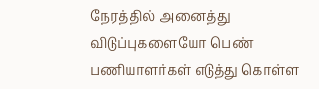நேரத்தில் அனைத்து விடுப்புகளையோ பெண் பணியாளர்கள் எடுத்து கொள்ள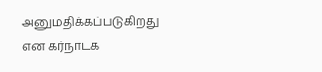அனுமதிக்கப்படுகிறது என கர்நாடக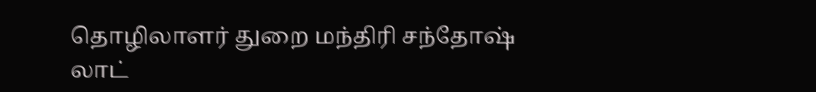தொழிலாளர் துறை மந்திரி சந்தோஷ் லாட்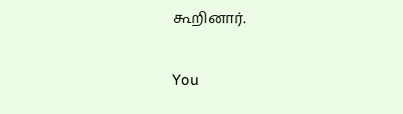கூறினார்.

You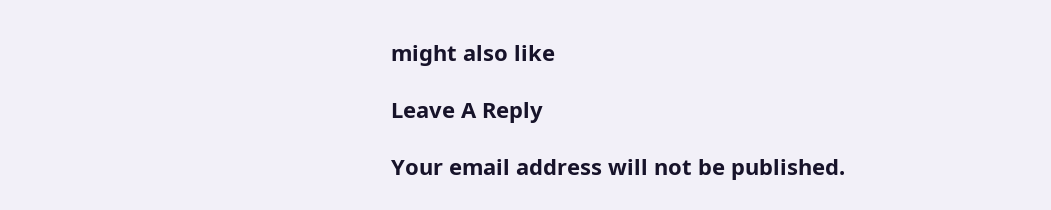might also like

Leave A Reply

Your email address will not be published.